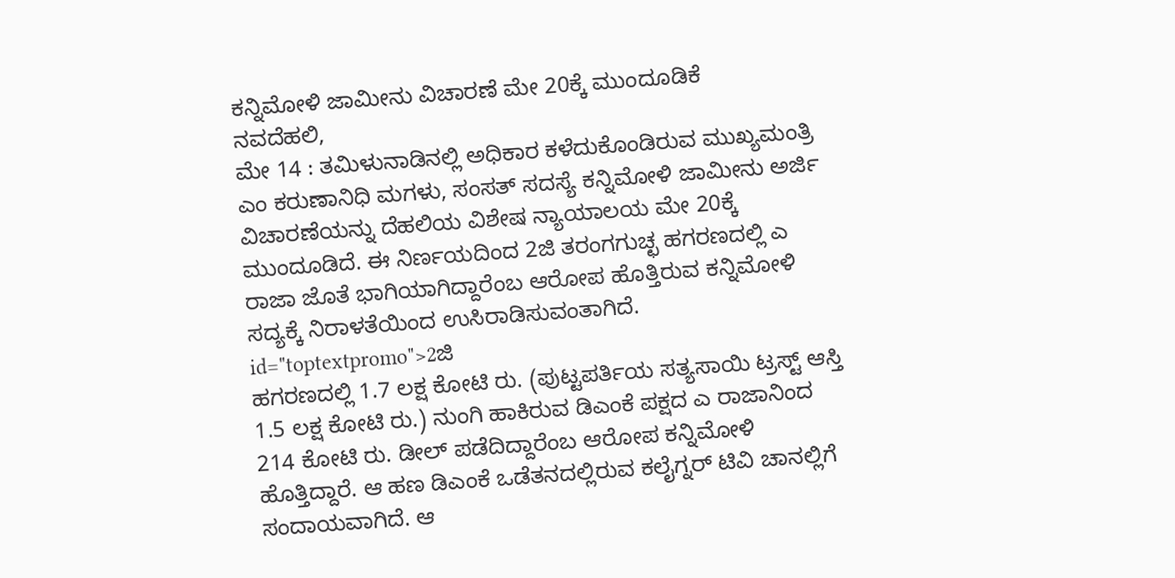ಕನ್ನಿಮೋಳಿ ಜಾಮೀನು ವಿಚಾರಣೆ ಮೇ 20ಕ್ಕೆ ಮುಂದೂಡಿಕೆ
ನವದೆಹಲಿ,
ಮೇ 14 : ತಮಿಳುನಾಡಿನಲ್ಲಿ ಅಧಿಕಾರ ಕಳೆದುಕೊಂಡಿರುವ ಮುಖ್ಯಮಂತ್ರಿ ಎಂ ಕರುಣಾನಿಧಿ ಮಗಳು, ಸಂಸತ್ ಸದಸ್ಯೆ ಕನ್ನಿಮೋಳಿ ಜಾಮೀನು ಅರ್ಜಿ ವಿಚಾರಣೆಯನ್ನು ದೆಹಲಿಯ ವಿಶೇಷ ನ್ಯಾಯಾಲಯ ಮೇ 20ಕ್ಕೆ ಮುಂದೂಡಿದೆ. ಈ ನಿರ್ಣಯದಿಂದ 2ಜಿ ತರಂಗಗುಚ್ಛ ಹಗರಣದಲ್ಲಿ ಎ ರಾಜಾ ಜೊತೆ ಭಾಗಿಯಾಗಿದ್ದಾರೆಂಬ ಆರೋಪ ಹೊತ್ತಿರುವ ಕನ್ನಿಮೋಳಿ ಸದ್ಯಕ್ಕೆ ನಿರಾಳತೆಯಿಂದ ಉಸಿರಾಡಿಸುವಂತಾಗಿದೆ. id="toptextpromo">2ಜಿ
ಹಗರಣದಲ್ಲಿ 1.7 ಲಕ್ಷ ಕೋಟಿ ರು. (ಪುಟ್ಟಪರ್ತಿಯ ಸತ್ಯಸಾಯಿ ಟ್ರಸ್ಟ್ ಆಸ್ತಿ 1.5 ಲಕ್ಷ ಕೋಟಿ ರು.) ನುಂಗಿ ಹಾಕಿರುವ ಡಿಎಂಕೆ ಪಕ್ಷದ ಎ ರಾಜಾನಿಂದ 214 ಕೋಟಿ ರು. ಡೀಲ್ ಪಡೆದಿದ್ದಾರೆಂಬ ಆರೋಪ ಕನ್ನಿಮೋಳಿ ಹೊತ್ತಿದ್ದಾರೆ. ಆ ಹಣ ಡಿಎಂಕೆ ಒಡೆತನದಲ್ಲಿರುವ ಕಲೈಗ್ನರ್ ಟಿವಿ ಚಾನಲ್ಲಿಗೆ ಸಂದಾಯವಾಗಿದೆ. ಆ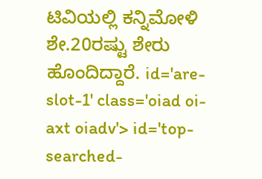ಟಿವಿಯಲ್ಲಿ ಕನ್ನಿಮೋಳಿ ಶೇ.20ರಷ್ಟು ಶೇರು ಹೊಂದಿದ್ದಾರೆ. id='are-slot-1' class='oiad oi-axt oiadv'> id='top-searched-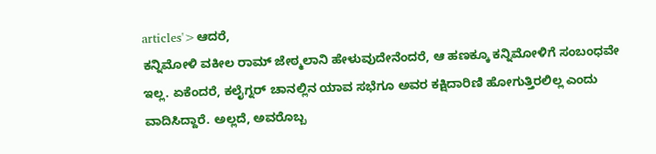articles'>ಆದರೆ,
ಕನ್ನಿಮೋಳಿ ವಕೀಲ ರಾಮ್ ಜೇಠ್ಮಲಾನಿ ಹೇಳುವುದೇನೆಂದರೆ, ಆ ಹಣಕ್ಕೂ ಕನ್ನಿಮೋಳಿಗೆ ಸಂಬಂಧವೇ ಇಲ್ಲ. ಏಕೆಂದರೆ, ಕಲೈಗ್ನರ್ ಚಾನಲ್ಲಿನ ಯಾವ ಸಭೆಗೂ ಅವರ ಕಕ್ಷಿದಾರಿಣಿ ಹೋಗುತ್ತಿರಲಿಲ್ಲ ಎಂದು ವಾದಿಸಿದ್ದಾರೆ. ಅಲ್ಲದೆ, ಅವರೊಬ್ಬ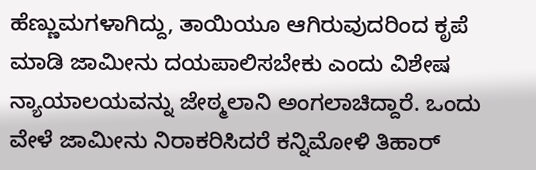ಹೆಣ್ಣುಮಗಳಾಗಿದ್ದು, ತಾಯಿಯೂ ಆಗಿರುವುದರಿಂದ ಕೃಪೆ ಮಾಡಿ ಜಾಮೀನು ದಯಪಾಲಿಸಬೇಕು ಎಂದು ವಿಶೇಷ ನ್ಯಾಯಾಲಯವನ್ನು ಜೇಠ್ಮಲಾನಿ ಅಂಗಲಾಚಿದ್ದಾರೆ. ಒಂದು ವೇಳೆ ಜಾಮೀನು ನಿರಾಕರಿಸಿದರೆ ಕನ್ನಿಮೋಳಿ ತಿಹಾರ್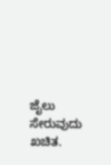ಜೈಲು ಸೇರುವುದು ಖಚಿತ.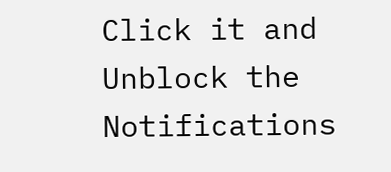Click it and Unblock the Notifications